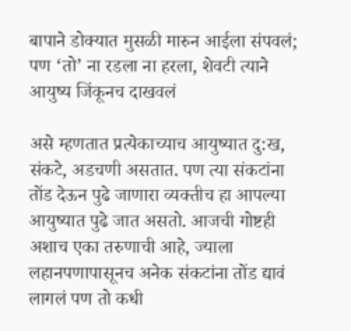बापाने डोक्यात मुसळी मारुन आईला संपवलं; पण ‘तो’ ना रडला ना हरला, शेवटी त्याने आयुष्य जिंकूनच दाखवलं

असे म्हणतात प्रत्येकाच्याच आयुष्यात दु:ख, संकटे, अडचणी असतात. पण त्या संकटांना तोंड देऊन पुढे जाणारा व्यक्तीच हा आपल्या आयुष्यात पुढे जात असतो. आजची गोष्टही अशाच एका तरुणाची आहे, ज्याला लहानपणापासूनच अनेक संकटांना तोंड द्यावं लागलं पण तो कधी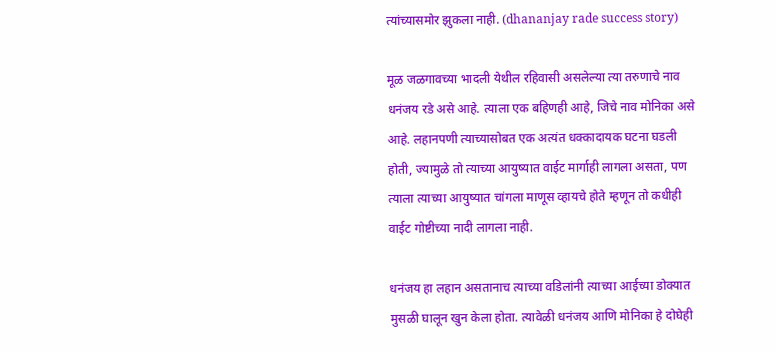त्यांच्यासमोर झुकला नाही. (dhananjay rade success story)

मूळ जळगावच्या भादली येथील रहिवासी असलेल्या त्या तरुणाचे नाव धनंजय रडे असे आहे. त्याला एक बहिणही आहे, जिचे नाव मोनिका असे आहे. लहानपणी त्याच्यासोबत एक अत्यंत धक्कादायक घटना घडली होती, ज्यामुळे तो त्याच्या आयुष्यात वाईट मार्गाही लागला असता, पण त्याला त्याच्या आयुष्यात चांगला माणूस व्हायचे होते म्हणून तो कधीही वाईट गोष्टीच्या नादी लागला नाही.

धनंजय हा लहान असतानाच त्याच्या वडिलांनी त्याच्या आईच्या डोक्यात मुसळी घालून खुन केला होता. त्यावेळी धनंजय आणि मोनिका हे दोघेही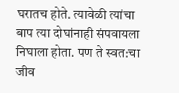घरातच होते. त्यावेळी त्यांचा बाप त्या दोघांनाही संपवायला निघाला होता. पण ते स्वत:चा जीव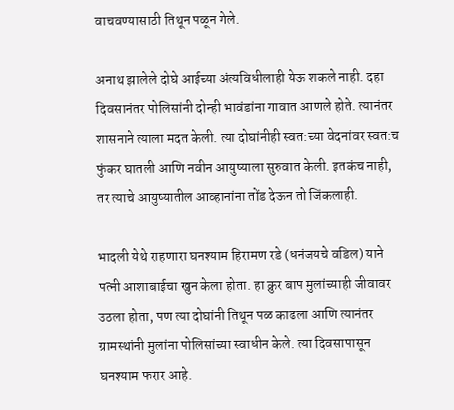वाचवण्यासाठी तिथून पळून गेले.

अनाथ झालेले दोघे आईच्या अंत्यविधीलाही येऊ शकले नाही. दहा दिवसानंतर पोलिसांनी दोन्ही भावंडांना गावात आणले होते. त्यानंतर शासनाने त्याला मदत केली. त्या दोघांनीही स्वत:च्या वेदनांवर स्वत:च फुंकर घातली आणि नवीन आयुष्याला सुरुवात केली. इतकंच नाही, तर त्याचे आयुष्यातील आव्हानांना तोंड देऊन तो जिंकलाही.

भादली येथे राहणारा घनश्याम हिरामण रडे (धनंजयचे वडिल) याने पत्नी आशाबाईचा खुन केला होता. हा क्रुर बाप मुलांच्याही जीवावर उठला होता, पण त्या दोघांनी तिथून पळ काढला आणि त्यानंतर ग्रामस्थांनी मुलांना पोलिसांच्या स्वाधीन केले. त्या दिवसापासून घनश्याम फरार आहे.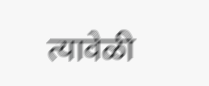त्यावेळी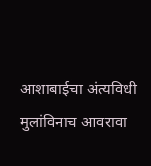आशाबाईचा अंत्यविधी मुलांविनाच आवरावा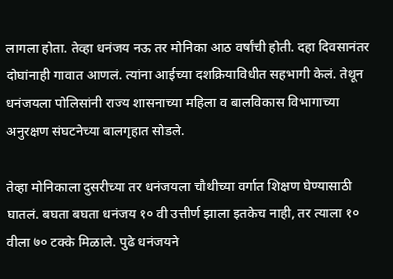लागला होता. तेव्हा धनंजय नऊ तर मोनिका आठ वर्षांची होती. दहा दिवसानंतर दोघांनाही गावात आणलं. त्यांना आईच्या दशक्रियाविधीत सहभागी केलं. तेथून धनंजयला पोलिसांनी राज्य शासनाच्या महिला व बालविकास विभागाच्या अनुरक्षण संघटनेच्या बालगृहात सोडले.

तेव्हा मोनिकाला दुसरीच्या तर धनंजयला चौथीच्या वर्गात शिक्षण घेण्यासाठी घातलं. बघता बघता धनंजय १० वी उत्तीर्ण झाला इतकेच नाही, तर त्याला १० वीला ७० टक्के मिळाले. पुढे धनंजयने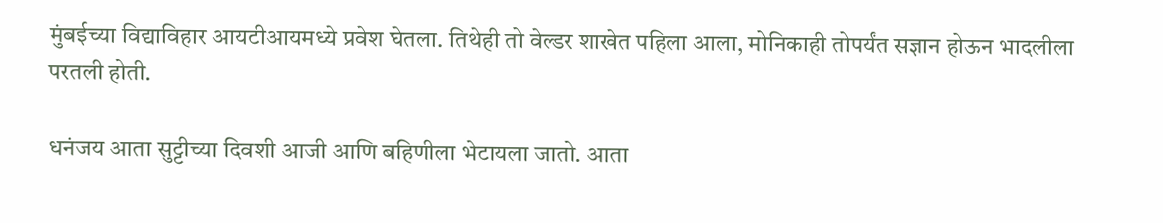मुंबईच्या विद्याविहार आयटीआयमध्ये प्रवेश घेतला. तिथेही तो वेल्डर शाखेत पहिला आला, मोनिकाही तोपर्यंत सज्ञान होऊन भादलीला परतली होती.

धनंजय आता सुट्टीच्या दिवशी आजी आणि बहिणीला भेटायला जातो. आता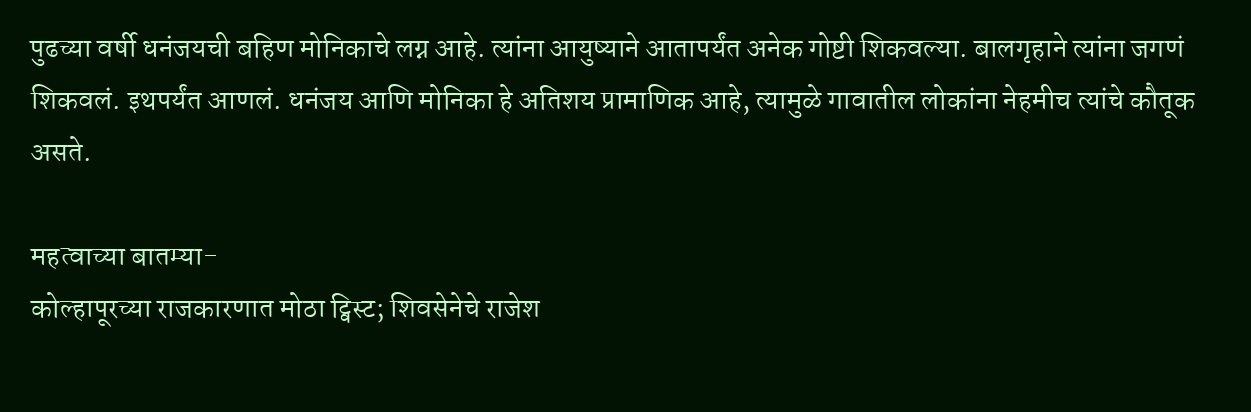पुढच्या वर्षी धनंजयची बहिण मोनिकाचे लग्न आहे. त्यांना आयुष्याने आतापर्यंत अनेक गोष्टी शिकवल्या. बालगृहाने त्यांना जगणं शिकवलं. इथपर्यंत आणलं. धनंजय आणि मोनिका हे अतिशय प्रामाणिक आहे, त्यामुळे गावातील लोकांना नेहमीच त्यांचे कौतूक असते.

महत्वाच्या बातम्या-
कोल्हापूरच्या राजकारणात मोठा ट्विस्ट; शिवसेनेचे राजेश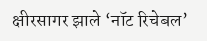क्षीरसागर झाले ‘नॉट रिचेबल’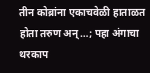तीन कोब्रांना एकाचवेळी हाताळत होता तरुण अन्…; पहा अंगाचा थरकाप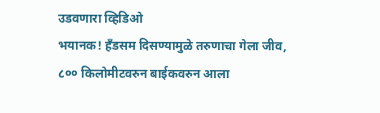उडवणारा व्हिडिओ
भयानक! हँडसम दिसण्यामुळे तरुणाचा गेला जीव, ८०० किलोमीटवरुन बाईकवरुन आला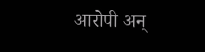आरोपी अन्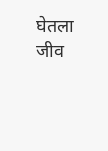घेतला जीव